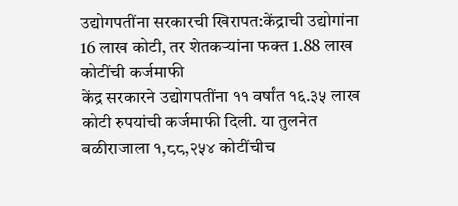उद्योगपतींना सरकारची खिरापत:केंद्राची उद्योगांना 16 लाख कोटी, तर शेतकऱ्यांना फक्त 1.88 लाख कोटींची कर्जमाफी
केंद्र सरकारने उद्योगपतींना ११ वर्षांत १६.३५ लाख कोटी रुपयांची कर्जमाफी दिली. या तुलनेत बळीराजाला १,८८,२५४ कोटींचीच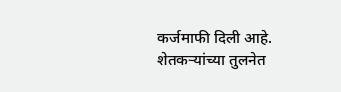कर्जमाफी दिली आहे. शेतकऱ्यांच्या तुलनेत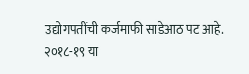उद्योगपतींची कर्जमाफी साडेआठ पट आहे. २०१८-१९ या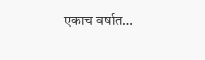एकाच वर्षात…